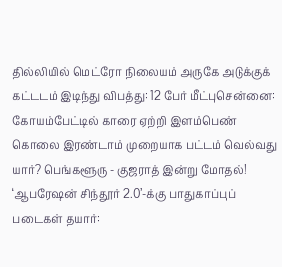தில்லியில் மெட்ரோ நிலையம் அருகே அடுக்குக் கட்டடம் இடிந்து விபத்து: 12 பேர் மீட்புசென்னை: கோயம்பேட்டில் காரை ஏற்றி இளம்பெண் கொலை இரண்டாம் முறையாக பட்டம் வெல்வது யார்? பெங்களூரு - குஜராத் இன்று மோதல்! ‘ஆபரேஷன் சிந்தூர் 2.0’-க்கு பாதுகாப்புப் படைகள் தயார்: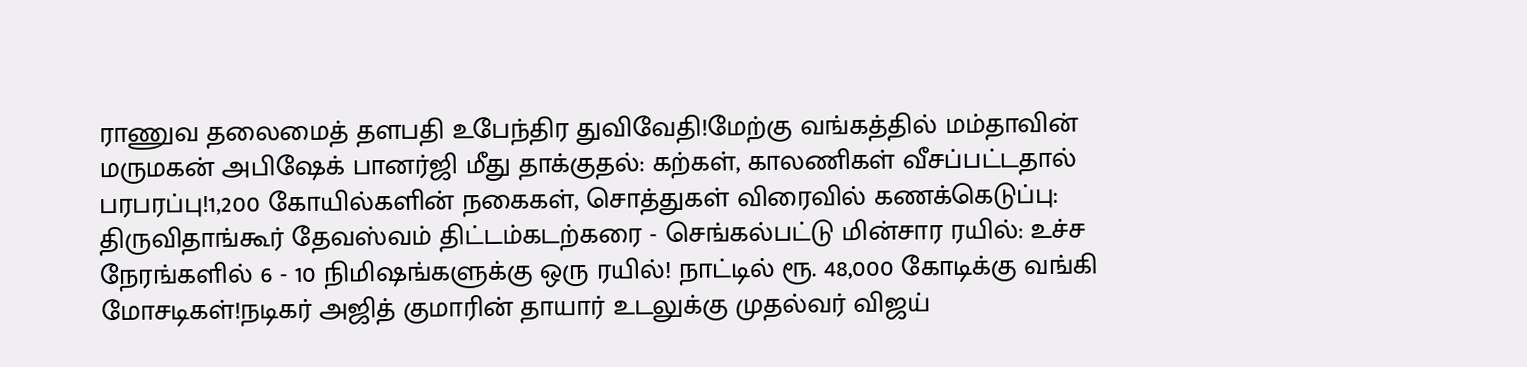ராணுவ தலைமைத் தளபதி உபேந்திர துவிவேதி!மேற்கு வங்கத்தில் மம்தாவின் மருமகன் அபிஷேக் பானர்ஜி மீது தாக்குதல்: கற்கள், காலணிகள் வீசப்பட்டதால் பரபரப்பு!1,200 கோயில்களின் நகைகள், சொத்துகள் விரைவில் கணக்கெடுப்பு: திருவிதாங்கூர் தேவஸ்வம் திட்டம்கடற்கரை - செங்கல்பட்டு மின்சார ரயில்: உச்ச நேரங்களில் 6 - 10 நிமிஷங்களுக்கு ஒரு ரயில்! நாட்டில் ரூ. 48,000 கோடிக்கு வங்கி மோசடிகள்!நடிகர் அஜித் குமாரின் தாயார் உடலுக்கு முதல்வர் விஜய்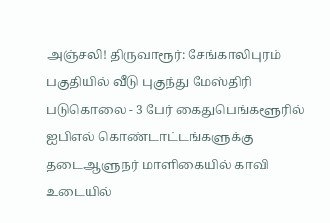அஞ்சலி! திருவாரூர்: சேங்காலிபுரம் பகுதியில் வீடு புகுந்து மேஸ்திரி படுகொலை - 3 பேர் கைதுபெங்களூரில் ஐபிஎல் கொண்டாட்டங்களுக்கு தடைஆளுநர் மாளிகையில் காவி உடையில்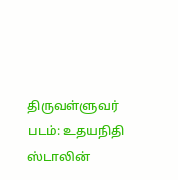திருவள்ளுவர் படம்: உதயநிதி ஸ்டாலின்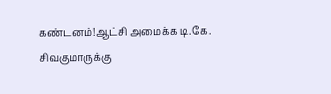கண்டனம்!ஆட்சி அமைக்க டி.கே. சிவகுமாருக்கு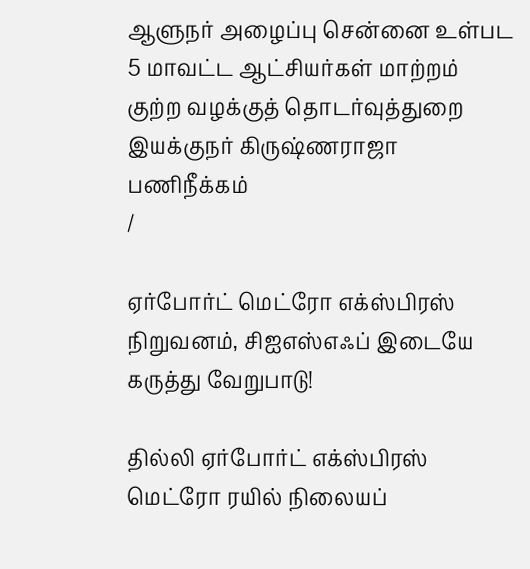ஆளுநர் அழைப்பு சென்னை உள்பட 5 மாவட்ட ஆட்சியர்கள் மாற்றம் குற்ற வழக்குத் தொடர்வுத்துறை இயக்குநர் கிருஷ்ணராஜா பணிநீக்கம்
/

ஏர்போர்ட் மெட்ரோ எக்ஸ்பிரஸ் நிறுவனம், சிஐஎஸ்எஃப் இடையே கருத்து வேறுபாடு!

தில்லி ஏர்போர்ட் எக்ஸ்பிரஸ் மெட்ரோ ரயில் நிலையப்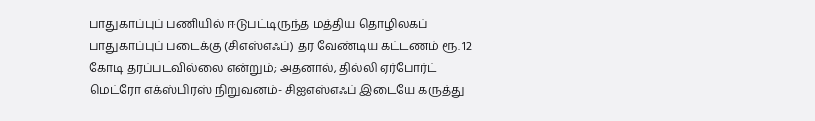பாதுகாப்புப் பணியில் ஈடுபட்டிருந்த மத்திய தொழிலகப் பாதுகாப்புப் படைக்கு (சிஎஸ்எஃப்) தர வேண்டிய கட்டணம் ரூ. 12 கோடி தரப்படவில்லை என்றும்; அதனால், தில்லி ஏர்போர்ட் மெட்ரோ எக்ஸ்பிரஸ் நிறுவனம்- சிஐஎஸ்எஃப் இடையே கருத்து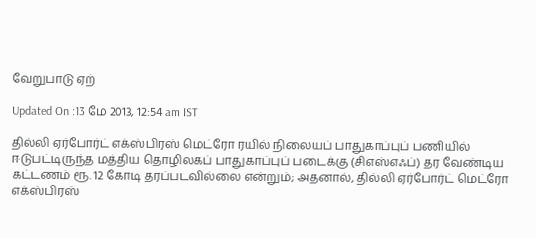வேறுபாடு ஏற்

Updated On :13 மே 2013, 12:54 am IST

தில்லி ஏர்போர்ட் எக்ஸ்பிரஸ் மெட்ரோ ரயில் நிலையப் பாதுகாப்புப் பணியில் ஈடுபட்டிருந்த மத்திய தொழிலகப் பாதுகாப்புப் படைக்கு (சிஎஸ்எஃப்) தர வேண்டிய கட்டணம் ரூ. 12 கோடி தரப்படவில்லை என்றும்; அதனால், தில்லி ஏர்போர்ட் மெட்ரோ எக்ஸ்பிரஸ்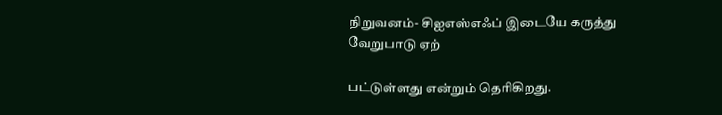நிறுவனம்- சிஐஎஸ்எஃப் இடையே கருத்து வேறுபாடு ஏற்

பட்டுள்ளது என்றும் தெரிகிறது.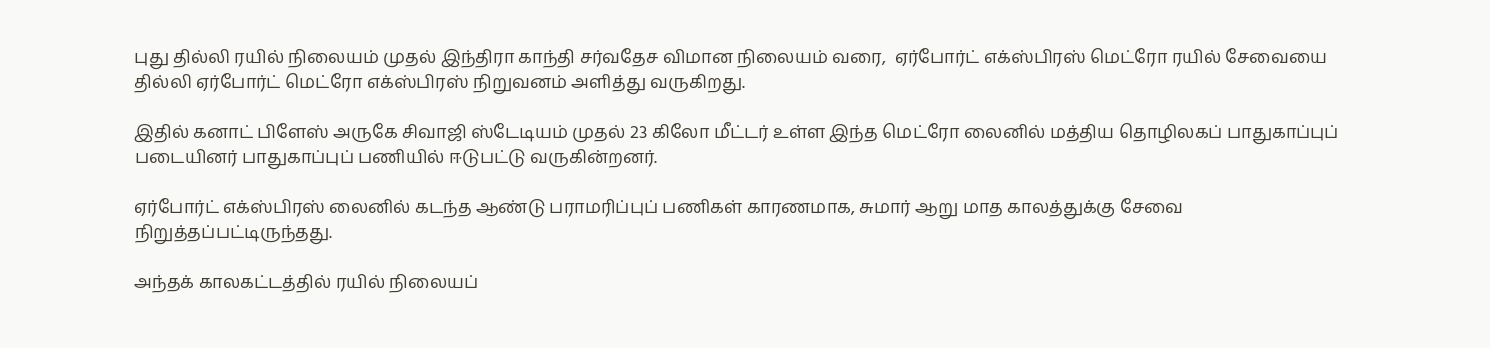புது தில்லி ரயில் நிலையம் முதல் இந்திரா காந்தி சர்வதேச விமான நிலையம் வரை,  ஏர்போர்ட் எக்ஸ்பிரஸ் மெட்ரோ ரயில் சேவையை தில்லி ஏர்போர்ட் மெட்ரோ எக்ஸ்பிரஸ் நிறுவனம் அளித்து வருகிறது.

இதில் கனாட் பிளேஸ் அருகே சிவாஜி ஸ்டேடியம் முதல் 23 கிலோ மீட்டர் உள்ள இந்த மெட்ரோ லைனில் மத்திய தொழிலகப் பாதுகாப்புப் படையினர் பாதுகாப்புப் பணியில் ஈடுபட்டு வருகின்றனர்.

ஏர்போர்ட் எக்ஸ்பிரஸ் லைனில் கடந்த ஆண்டு பராமரிப்புப் பணிகள் காரணமாக, சுமார் ஆறு மாத காலத்துக்கு சேவை நிறுத்தப்பட்டிருந்தது.

அந்தக் காலகட்டத்தில் ரயில் நிலையப்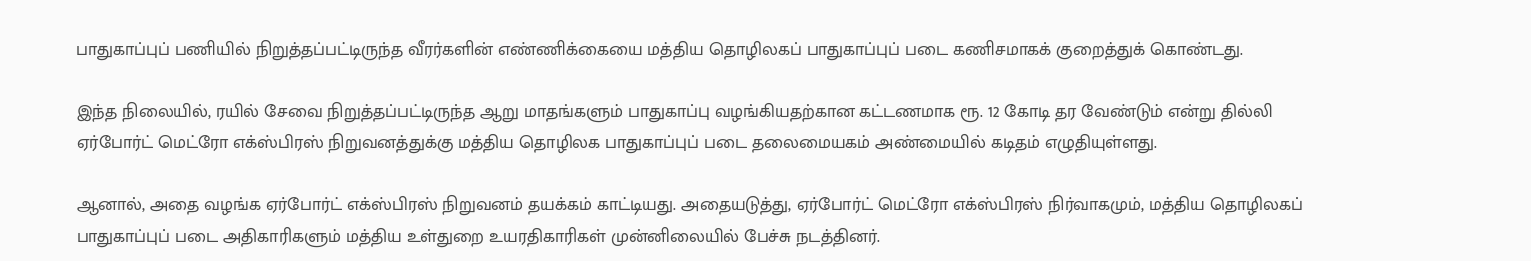பாதுகாப்புப் பணியில் நிறுத்தப்பட்டிருந்த வீரர்களின் எண்ணிக்கையை மத்திய தொழிலகப் பாதுகாப்புப் படை கணிசமாகக் குறைத்துக் கொண்டது.

இந்த நிலையில், ரயில் சேவை நிறுத்தப்பட்டிருந்த ஆறு மாதங்களும் பாதுகாப்பு வழங்கியதற்கான கட்டணமாக ரூ. 12 கோடி தர வேண்டும் என்று தில்லி ஏர்போர்ட் மெட்ரோ எக்ஸ்பிரஸ் நிறுவனத்துக்கு மத்திய தொழிலக பாதுகாப்புப் படை தலைமையகம் அண்மையில் கடிதம் எழுதியுள்ளது.

ஆனால், அதை வழங்க ஏர்போர்ட் எக்ஸ்பிரஸ் நிறுவனம் தயக்கம் காட்டியது. அதையடுத்து, ஏர்போர்ட் மெட்ரோ எக்ஸ்பிரஸ் நிர்வாகமும், மத்திய தொழிலகப்  பாதுகாப்புப் படை அதிகாரிகளும் மத்திய உள்துறை உயரதிகாரிகள் முன்னிலையில் பேச்சு நடத்தினர்.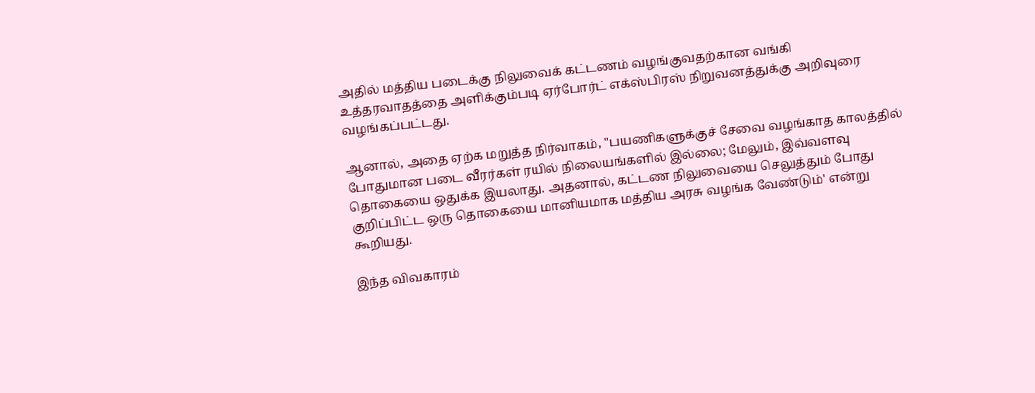அதில் மத்திய படைக்கு நிலுவைக் கட்டணம் வழங்குவதற்கான வங்கி உத்தரவாதத்தை அளிக்கும்படி ஏர்போர்ட் எக்ஸ்பிரஸ் நிறுவனத்துக்கு அறிவுரை வழங்கப்பட்டது.

ஆனால், அதை ஏற்க மறுத்த நிர்வாகம், "பயணிகளுக்குச் சேவை வழங்காத காலத்தில் போதுமான படை வீரர்கள் ரயில் நிலையங்களில் இல்லை; மேலும், இவ்வளவு தொகையை ஒதுக்க இயலாது. அதனால், கட்டண நிலுவையை செலுத்தும் போது குறிப்பிட்ட ஒரு தொகையை மானியமாக மத்திய அரசு வழங்க வேண்டும்' என்று கூறியது.

இந்த விவகாரம்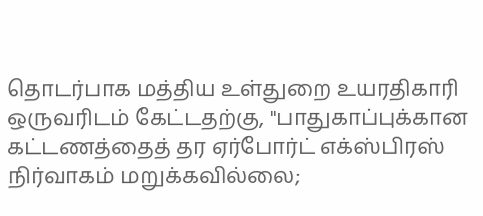தொடர்பாக மத்திய உள்துறை உயரதிகாரி ஒருவரிடம் கேட்டதற்கு, "பாதுகாப்புக்கான கட்டணத்தைத் தர ஏர்போர்ட் எக்ஸ்பிரஸ் நிர்வாகம் மறுக்கவில்லை;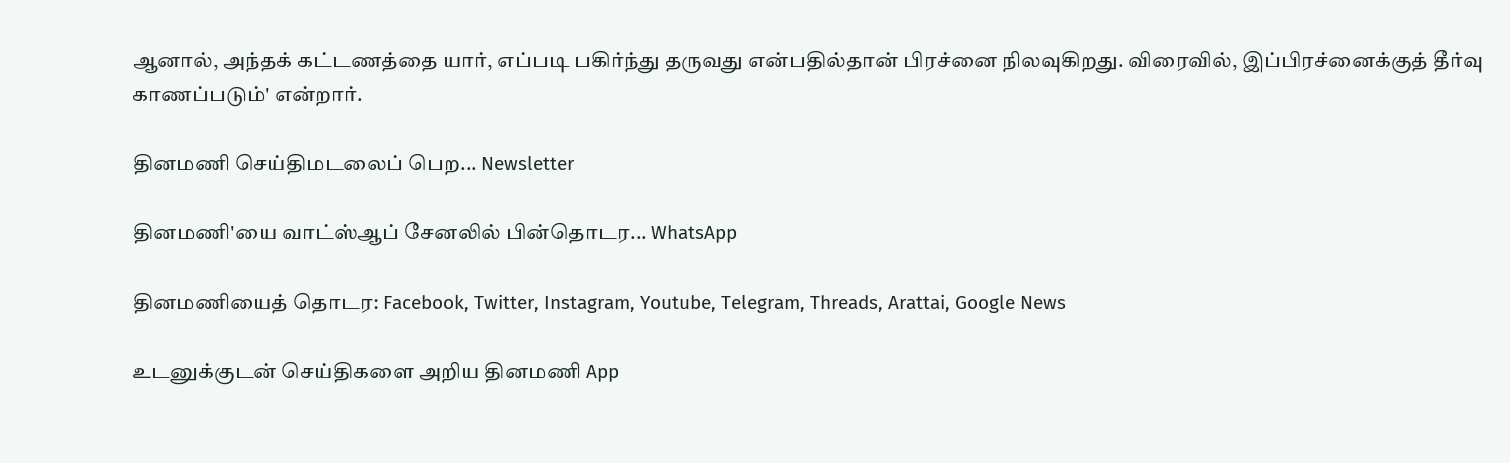ஆனால், அந்தக் கட்டணத்தை யார், எப்படி பகிர்ந்து தருவது என்பதில்தான் பிரச்னை நிலவுகிறது. விரைவில், இப்பிரச்னைக்குத் தீர்வு காணப்படும்' என்றார்.

தினமணி செய்திமடலைப் பெற... Newsletter

தினமணி'யை வாட்ஸ்ஆப் சேனலில் பின்தொடர... WhatsApp

தினமணியைத் தொடர: Facebook, Twitter, Instagram, Youtube, Telegram, Threads, Arattai, Google News

உடனுக்குடன் செய்திகளை அறிய தினமணி App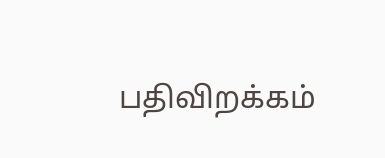பதிவிறக்கம்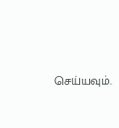செய்யவும்.